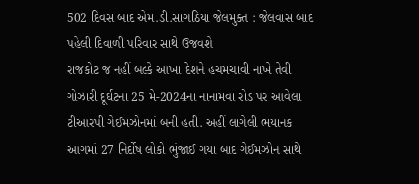502 દિવસ બાદ એમ.ડી.સાગઠિયા જેલમુક્ત : જેલવાસ બાદ પહેલી દિવાળી પરિવાર સાથે ઉજવશે
રાજકોટ જ નહીં બલ્કે આખા દેશને હચમચાવી નાખે તેવી ગોઝારી દૂર્ઘટના 25 મે-2024ના નાનામવા રોડ પર આવેલા ટીઆરપી ગેઈમઝોનમાં બની હતી. અહીં લાગેલી ભયાનક આગમાં 27 નિર્દોષ લોકો ભુંજાઈ ગયા બાદ ગેઈમઝોન સાથે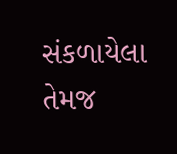સંકળાયેલા તેમજ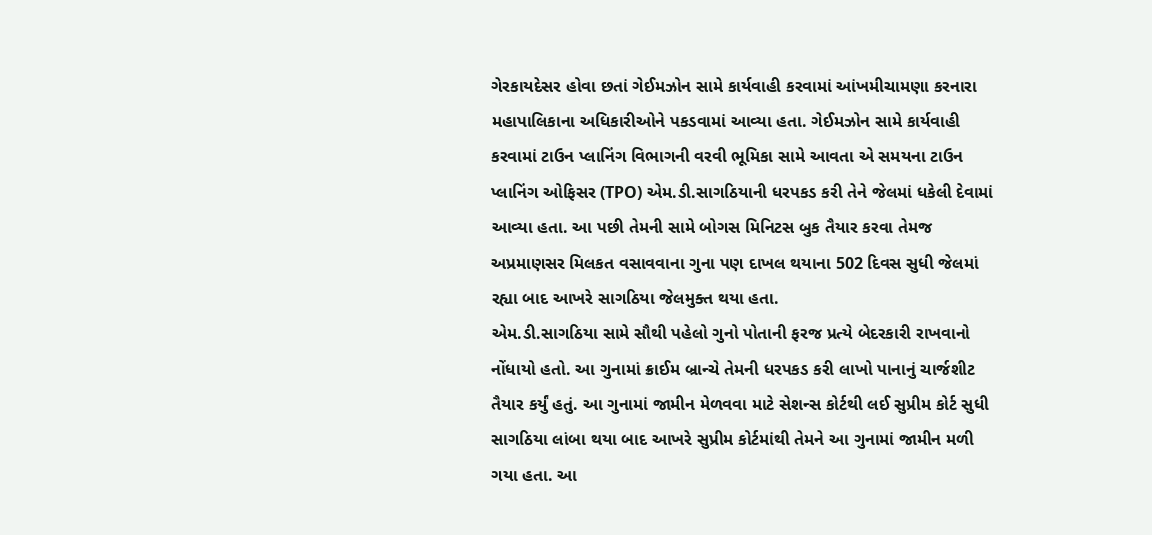ગેરકાયદેસર હોવા છતાં ગેઈમઝોન સામે કાર્યવાહી કરવામાં આંખમીચામણા કરનારા મહાપાલિકાના અધિકારીઓને પકડવામાં આવ્યા હતા. ગેઈમઝોન સામે કાર્યવાહી કરવામાં ટાઉન પ્લાનિંગ વિભાગની વરવી ભૂમિકા સામે આવતા એ સમયના ટાઉન પ્લાનિંગ ઓફિસર (TPO) એમ.ડી.સાગઠિયાની ધરપકડ કરી તેને જેલમાં ધકેલી દેવામાં આવ્યા હતા. આ પછી તેમની સામે બોગસ મિનિટસ બુક તૈયાર કરવા તેમજ અપ્રમાણસર મિલકત વસાવવાના ગુના પણ દાખલ થયાના 502 દિવસ સુધી જેલમાં રહ્યા બાદ આખરે સાગઠિયા જેલમુક્ત થયા હતા.
એમ.ડી.સાગઠિયા સામે સૌથી પહેલો ગુનો પોતાની ફરજ પ્રત્યે બેદરકારી રાખવાનો નોંધાયો હતો. આ ગુનામાં ક્રાઈમ બ્રાન્ચે તેમની ધરપકડ કરી લાખો પાનાનું ચાર્જશીટ તૈયાર કર્યું હતું. આ ગુનામાં જામીન મેળવવા માટે સેશન્સ કોર્ટથી લઈ સુપ્રીમ કોર્ટ સુધી સાગઠિયા લાંબા થયા બાદ આખરે સુપ્રીમ કોર્ટમાંથી તેમને આ ગુનામાં જામીન મળી ગયા હતા. આ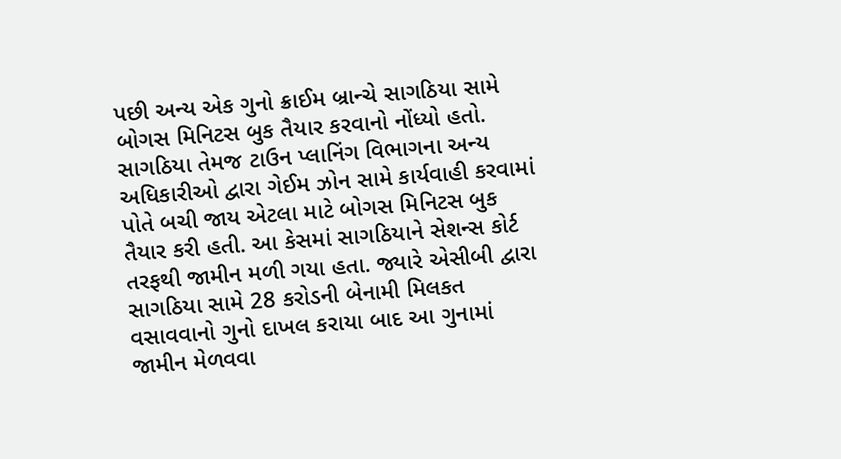પછી અન્ય એક ગુનો ક્રાઈમ બ્રાન્ચે સાગઠિયા સામે બોગસ મિનિટસ બુક તૈયાર કરવાનો નોંધ્યો હતો. સાગઠિયા તેમજ ટાઉન પ્લાનિંગ વિભાગના અન્ય અધિકારીઓ દ્વારા ગેઈમ ઝોન સામે કાર્યવાહી કરવામાં પોતે બચી જાય એટલા માટે બોગસ મિનિટસ બુક તૈયાર કરી હતી. આ કેસમાં સાગઠિયાને સેશન્સ કોર્ટ તરફથી જામીન મળી ગયા હતા. જ્યારે એસીબી દ્વારા સાગઠિયા સામે 28 કરોડની બેનામી મિલકત વસાવવાનો ગુનો દાખલ કરાયા બાદ આ ગુનામાં જામીન મેળવવા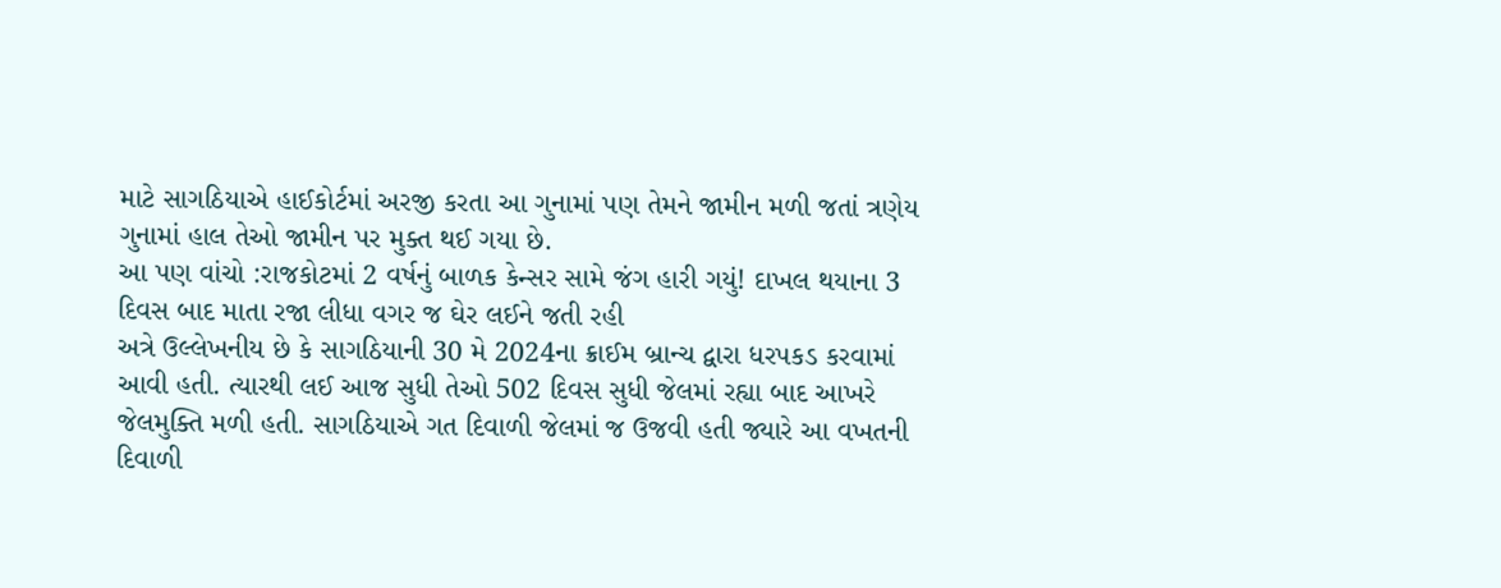માટે સાગઠિયાએ હાઈકોર્ટમાં અરજી કરતા આ ગુનામાં પણ તેમને જામીન મળી જતાં ત્રણેય ગુનામાં હાલ તેઓ જામીન પર મુક્ત થઈ ગયા છે.
આ પણ વાંચો :રાજકોટમાં 2 વર્ષનું બાળક કેન્સર સામે જંગ હારી ગયું! દાખલ થયાના 3 દિવસ બાદ માતા રજા લીધા વગર જ ઘેર લઈને જતી રહી
અત્રે ઉલ્લેખનીય છે કે સાગઠિયાની 30 મે 2024ના ક્રાઈમ બ્રાન્ચ દ્વારા ધરપકડ કરવામાં આવી હતી. ત્યારથી લઈ આજ સુધી તેઓ 502 દિવસ સુધી જેલમાં રહ્યા બાદ આખરે જેલમુક્તિ મળી હતી. સાગઠિયાએ ગત દિવાળી જેલમાં જ ઉજવી હતી જ્યારે આ વખતની દિવાળી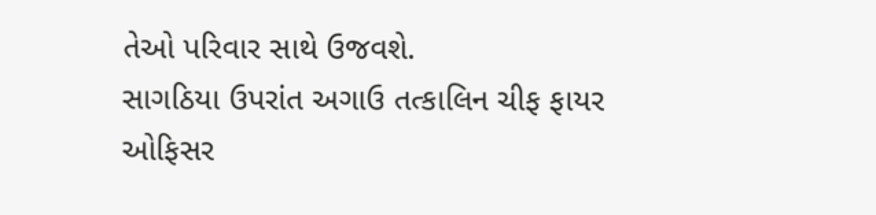તેઓ પરિવાર સાથે ઉજવશે.
સાગઠિયા ઉપરાંત અગાઉ તત્કાલિન ચીફ ફાયર ઓફિસર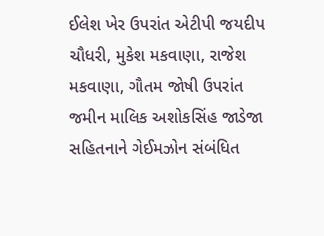ઈલેશ ખેર ઉપરાંત એટીપી જયદીપ ચૌધરી, મુકેશ મકવાણા, રાજેશ મકવાણા, ગૌતમ જોષી ઉપરાંત જમીન માલિક અશોકસિંહ જાડેજા સહિતનાને ગેઈમઝોન સંબંધિત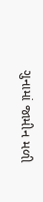ગુનામાં જામીન મળી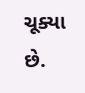ચૂક્યા છે.